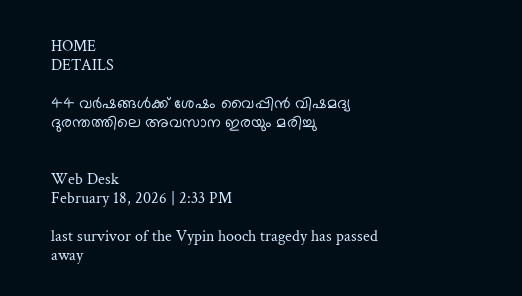HOME
DETAILS

44 വര്‍ഷങ്ങള്‍ക്ക് ശേഷം വൈപ്പിന്‍ വിഷമദ്യ ദുരന്തത്തിലെ അവസാന ഇരയും മരിച്ചു


Web Desk
February 18, 2026 | 2:33 PM

last survivor of the Vypin hooch tragedy has passed away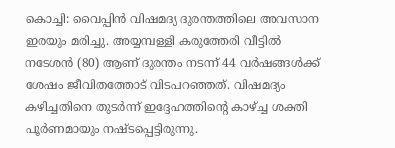കൊച്ചി: വൈപ്പിന്‍ വിഷമദ്യ ദുരന്തത്തിലെ അവസാന ഇരയും മരിച്ചു. അയ്യമ്പള്ളി കരുത്തേരി വീട്ടില്‍ നടേശന്‍ (80) ആണ് ദുരന്തം നടന്ന് 44 വര്‍ഷങ്ങള്‍ക്ക് ശേഷം ജീവിതത്തോട് വിടപറഞ്ഞത്. വിഷമദ്യം കഴിച്ചതിനെ തുടര്‍ന്ന് ഇദ്ദേഹത്തിന്റെ കാഴ്ച്ച ശക്തി പൂര്‍ണമായും നഷ്ടപ്പെട്ടിരുന്നു.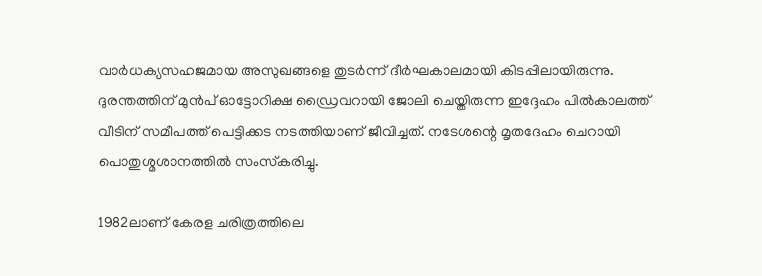വാര്‍ധക്യസഹജമായ അസുഖങ്ങളെ തുടര്‍ന്ന് ദീര്‍ഘകാലമായി കിടപ്പിലായിരുന്നു. ദുരന്തത്തിന് മുന്‍പ് ഓട്ടോറിക്ഷ ഡ്രൈവറായി ജോലി ചെയ്തിരുന്ന ഇദ്ദേഹം പില്‍കാലത്ത് വീടിന് സമീപത്ത് പെട്ടിക്കട നടത്തിയാണ് ജീവിച്ചത്. നടേശന്റെ മൃതദേഹം ചെറായി പൊതുശ്മശാനത്തില്‍ സംസ്‌കരിച്ചു.

1982ലാണ് കേരള ചരിത്രത്തിലെ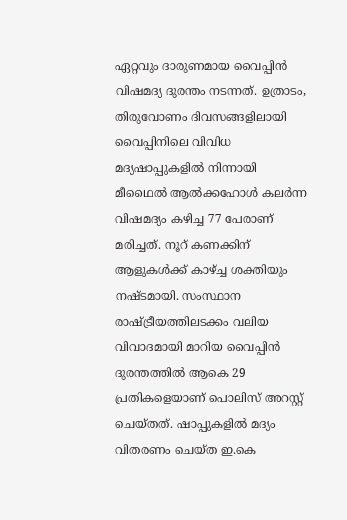ഏറ്റവും ദാരുണമായ വൈപ്പിന്‍ വിഷമദ്യ ദുരന്തം നടന്നത്. ഉത്രാടം, തിരുവോണം ദിവസങ്ങളിലായി വൈപ്പിനിലെ വിവിധ മദ്യഷാപ്പുകളില്‍ നിന്നായി മീഥൈല്‍ ആല്‍ക്കഹോള്‍ കലര്‍ന്ന വിഷമദ്യം കഴിച്ച 77 പേരാണ് മരിച്ചത്. നൂറ് കണക്കിന് ആളുകള്‍ക്ക് കാഴ്ച്ച ശക്തിയും നഷ്ടമായി. സംസ്ഥാന രാഷ്ട്രീയത്തിലടക്കം വലിയ വിവാദമായി മാറിയ വൈപ്പിന്‍ ദുരന്തത്തില്‍ ആകെ 29 പ്രതികളെയാണ് പൊലിസ് അറസ്റ്റ് ചെയ്തത്. ഷാപ്പുകളില്‍ മദ്യം വിതരണം ചെയ്ത ഇ.കെ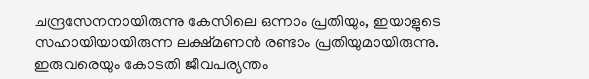ചന്ദ്രസേനനായിരുന്നു കേസിലെ ഒന്നാം പ്രതിയും, ഇയാളുടെ സഹായിയായിരുന്ന ലക്ഷ്മണന്‍ രണ്ടാം പ്രതിയുമായിരുന്നു. ഇരുവരെയും കോടതി ജീവപര്യന്തം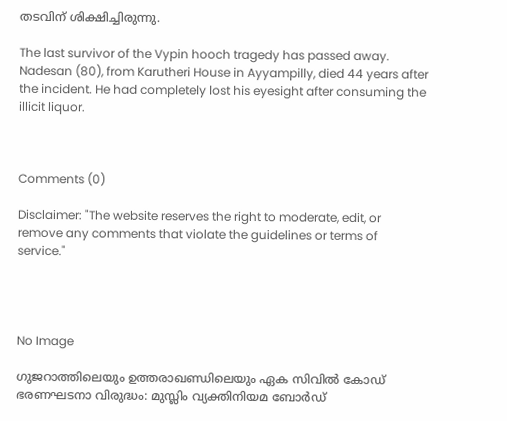തടവിന് ശിക്ഷിച്ചിരുന്നു.

The last survivor of the Vypin hooch tragedy has passed away. Nadesan (80), from Karutheri House in Ayyampilly, died 44 years after the incident. He had completely lost his eyesight after consuming the illicit liquor.



Comments (0)

Disclaimer: "The website reserves the right to moderate, edit, or remove any comments that violate the guidelines or terms of service."




No Image

ഗുജറാത്തിലെയും ഉത്തരാഖണ്ഡിലെയും ഏക സിവിൽ കോഡ് ഭരണഘടനാ വിരുദ്ധം: മുസ്ലിം വ്യക്തിനിയമ ബോർഡ്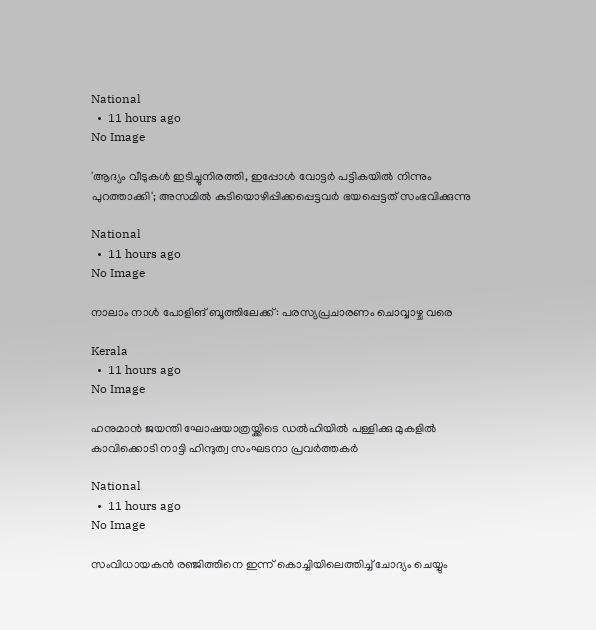National
  •  11 hours ago
No Image

'ആദ്യം വീടുകൾ ഇടിച്ചുനിരത്തി, ഇപ്പോൾ വോട്ടർ പട്ടികയിൽ നിന്നും പുറത്താക്കി'; അസമിൽ കുടിയൊഴിപ്പിക്കപ്പെട്ടവർ ഭയപ്പെട്ടത് സംഭവിക്കുന്നു

National
  •  11 hours ago
No Image

നാലാം നാള്‍ പോളിങ് ബൂത്തിലേക്ക്: പരസ്യപ്രചാരണം ചൊവ്വാഴ്ച വരെ

Kerala
  •  11 hours ago
No Image

ഹനുമാന്‍ ജയന്തി ഘോഷയാത്രയ്ക്കിടെ ഡല്‍ഹിയില്‍ പള്ളിക്കു മുകളില്‍ കാവിക്കൊടി നാട്ടി ഹിന്ദുത്വ സംഘടനാ പ്രവര്‍ത്തകര്‍

National
  •  11 hours ago
No Image

സംവിധായകന്‍ രഞ്ജിത്തിനെ ഇന്ന് കൊച്ചിയിലെത്തിച്ച് ചോദ്യം ചെയ്യും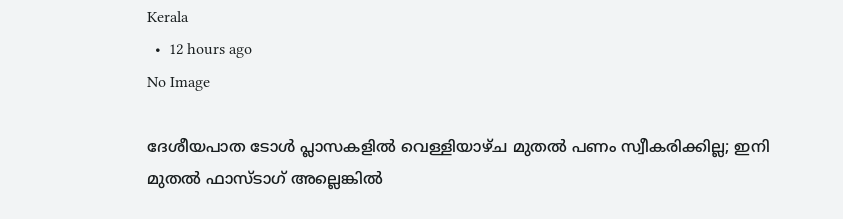Kerala
  •  12 hours ago
No Image

ദേശീയപാത ടോൾ പ്ലാസകളിൽ വെള്ളിയാഴ്ച മുതൽ പണം സ്വീകരിക്കില്ല; ഇനി മുതൽ ഫാസ്ടാഗ് അല്ലെങ്കിൽ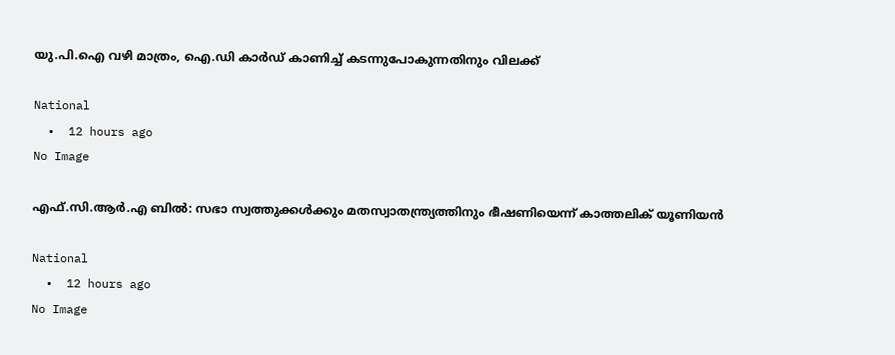യു.പി.ഐ വഴി മാത്രം, ഐ.ഡി കാർഡ് കാണിച്ച് കടന്നുപോകുന്നതിനും വിലക്ക്

National
  •  12 hours ago
No Image

എഫ്.സി.ആര്‍.എ ബില്‍: സഭാ സ്വത്തുക്കള്‍ക്കും മതസ്വാതന്ത്ര്യത്തിനും ഭീഷണിയെന്ന് കാത്തലിക് യൂണിയന്‍

National
  •  12 hours ago
No Image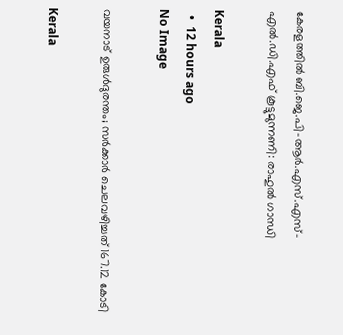കേരളത്തിൽ ബി.ജെ.പി-ആർ.എസ്.എസ്-എൽ.ഡി.എഫ് കൂട്ടുമുന്നണി: രാഹുൽ ഗാന്ധി

Kerala
  •  12 hours ago
No Image

വയനാട് ഉരുൾദുരന്തം; സർക്കാർ ചെലവഴിച്ചത് 167.12 കോടി

Kerala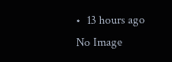•  13 hours ago
No Image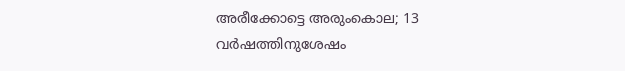അരീക്കോട്ടെ അരുംകൊല; 13 വർഷത്തിനുശേഷം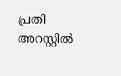പ്രതി അറസ്റ്റിൽ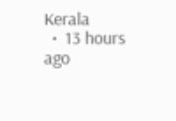Kerala
  •  13 hours ago